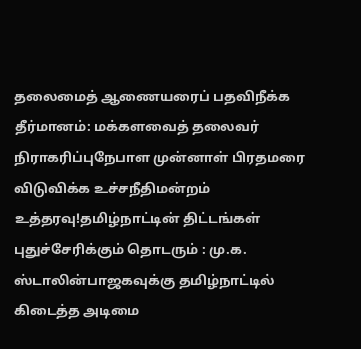தலைமைத் ஆணையரைப் பதவிநீக்க தீர்மானம்: மக்களவைத் தலைவர் நிராகரிப்புநேபாள முன்னாள் பிரதமரை விடுவிக்க உச்சநீதிமன்றம் உத்தரவு!தமிழ்நாட்டின் திட்டங்கள் புதுச்சேரிக்கும் தொடரும் : மு.க. ஸ்டாலின்பாஜகவுக்கு தமிழ்நாட்டில் கிடைத்த அடிமை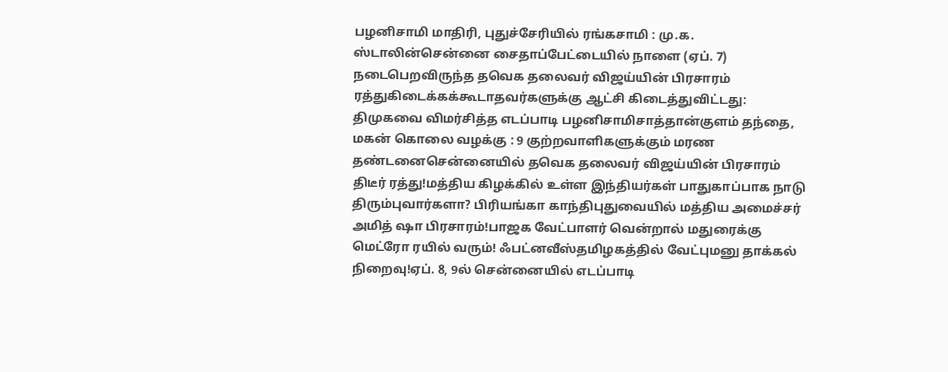பழனிசாமி மாதிரி, புதுச்சேரியில் ரங்கசாமி : மு.க. ஸ்டாலின்சென்னை சைதாப்பேட்டையில் நாளை (ஏப். 7) நடைபெறவிருந்த தவெக தலைவர் விஜய்யின் பிரசாரம் ரத்துகிடைக்கக்கூடாதவர்களுக்கு ஆட்சி கிடைத்துவிட்டது: திமுகவை விமர்சித்த எடப்பாடி பழனிசாமிசாத்தான்குளம் தந்தை, மகன் கொலை வழக்கு : 9 குற்றவாளிகளுக்கும் மரண தண்டனைசென்னையில் தவெக தலைவர் விஜய்யின் பிரசாரம் திடீர் ரத்து!மத்திய கிழக்கில் உள்ள இந்தியர்கள் பாதுகாப்பாக நாடு திரும்புவார்களா? பிரியங்கா காந்திபுதுவையில் மத்திய அமைச்சர் அமித் ஷா பிரசாரம்!பாஜக வேட்பாளர் வென்றால் மதுரைக்கு மெட்ரோ ரயில் வரும்! ஃபட்னவீஸ்தமிழகத்தில் வேட்புமனு தாக்கல் நிறைவு!ஏப். 8, 9ல் சென்னையில் எடப்பாடி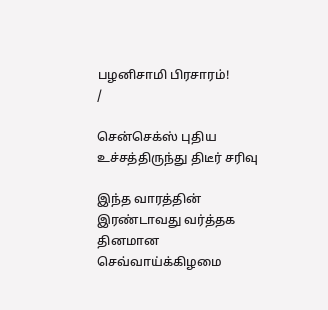பழனிசாமி பிரசாரம்!
/

சென்செக்ஸ் புதிய உச்சத்திருந்து திடீர் சரிவு

இந்த வாரத்தின் இரண்டாவது வர்த்தக தினமான செவ்வாய்க்கிழமை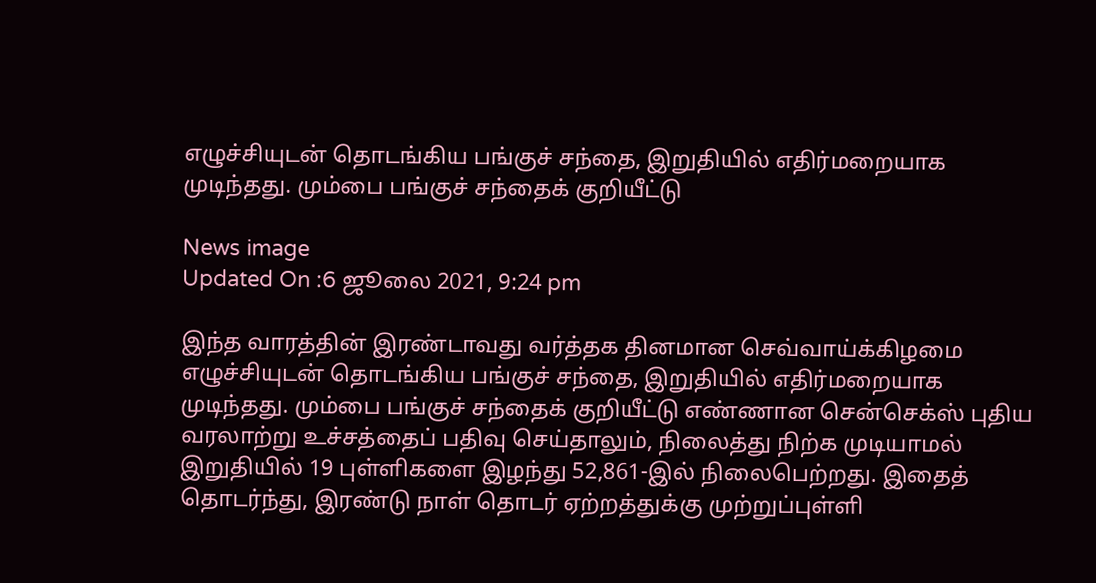எழுச்சியுடன் தொடங்கிய பங்குச் சந்தை, இறுதியில் எதிர்மறையாக முடிந்தது. மும்பை பங்குச் சந்தைக் குறியீட்டு

News image
Updated On :6 ஜூலை 2021, 9:24 pm

இந்த வாரத்தின் இரண்டாவது வர்த்தக தினமான செவ்வாய்க்கிழமை எழுச்சியுடன் தொடங்கிய பங்குச் சந்தை, இறுதியில் எதிர்மறையாக முடிந்தது. மும்பை பங்குச் சந்தைக் குறியீட்டு எண்ணான சென்செக்ஸ் புதிய வரலாற்று உச்சத்தைப் பதிவு செய்தாலும், நிலைத்து நிற்க முடியாமல் இறுதியில் 19 புள்ளிகளை இழந்து 52,861-இல் நிலைபெற்றது. இதைத் தொடர்ந்து, இரண்டு நாள் தொடர் ஏற்றத்துக்கு முற்றுப்புள்ளி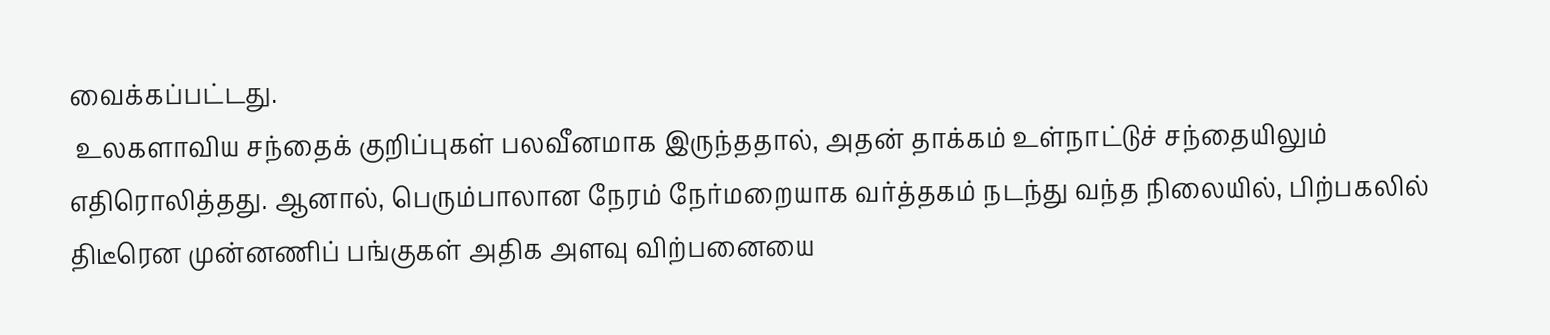வைக்கப்பட்டது.
 உலகளாவிய சந்தைக் குறிப்புகள் பலவீனமாக இருந்ததால், அதன் தாக்கம் உள்நாட்டுச் சந்தையிலும் எதிரொலித்தது. ஆனால், பெரும்பாலான நேரம் நேர்மறையாக வர்த்தகம் நடந்து வந்த நிலையில், பிற்பகலில் திடீரென முன்னணிப் பங்குகள் அதிக அளவு விற்பனையை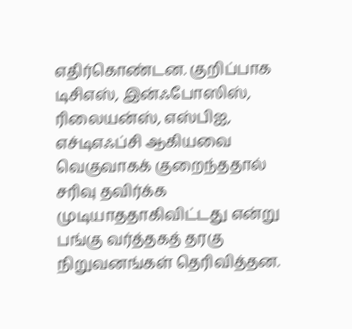எதிர்கொண்டன. குறிப்பாக டிசிஎஸ், இன்ஃபோஸிஸ், ரிலையன்ஸ், எஸ்பிஐ, எச்டிஎஃப்சி ஆகியவை வெகுவாகக் குறைந்ததால் சரிவு தவிர்க்க முடியாததாகிவிட்டது என்று பங்கு வர்த்தகத் தரகு நிறுவனங்கள் தெரிவித்தன.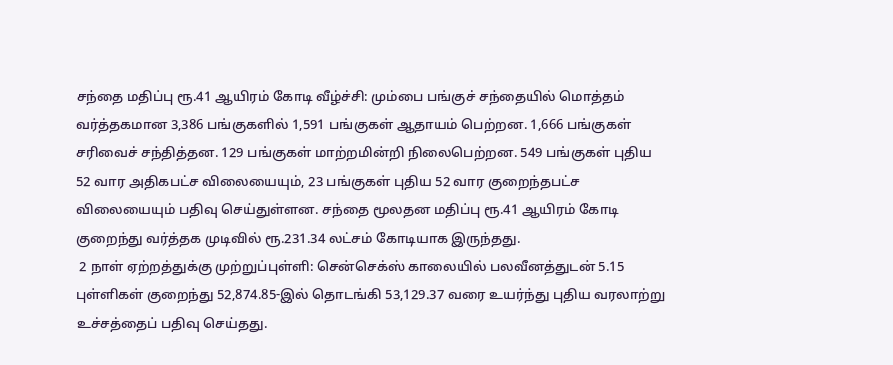சந்தை மதிப்பு ரூ.41 ஆயிரம் கோடி வீழ்ச்சி: மும்பை பங்குச் சந்தையில் மொத்தம் வர்த்தகமான 3,386 பங்குகளில் 1,591 பங்குகள் ஆதாயம் பெற்றன. 1,666 பங்குகள் சரிவைச் சந்தித்தன. 129 பங்குகள் மாற்றமின்றி நிலைபெற்றன. 549 பங்குகள் புதிய 52 வார அதிகபட்ச விலையையும், 23 பங்குகள் புதிய 52 வார குறைந்தபட்ச விலையையும் பதிவு செய்துள்ளன. சந்தை மூலதன மதிப்பு ரூ.41 ஆயிரம் கோடி குறைந்து வர்த்தக முடிவில் ரூ.231.34 லட்சம் கோடியாக இருந்தது.
 2 நாள் ஏற்றத்துக்கு முற்றுப்புள்ளி: சென்செக்ஸ் காலையில் பலவீனத்துடன் 5.15 புள்ளிகள் குறைந்து 52,874.85-இல் தொடங்கி 53,129.37 வரை உயர்ந்து புதிய வரலாற்று உச்சத்தைப் பதிவு செய்தது.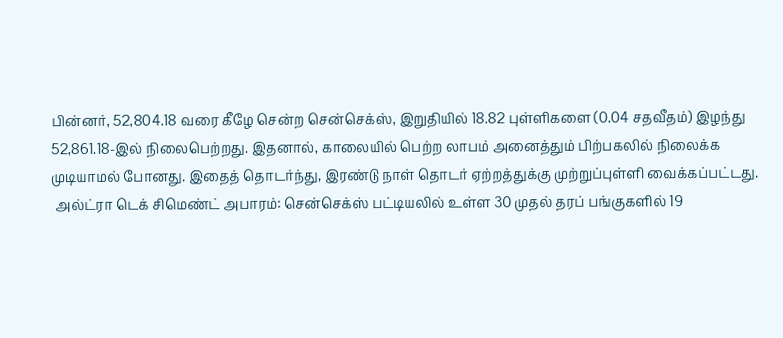பின்னர், 52,804.18 வரை கீழே சென்ற சென்செக்ஸ், இறுதியில் 18.82 புள்ளிகளை (0.04 சதவீதம்) இழந்து 52,861.18-இல் நிலைபெற்றது. இதனால், காலையில் பெற்ற லாபம் அனைத்தும் பிற்பகலில் நிலைக்க முடியாமல் போனது. இதைத் தொடர்ந்து, இரண்டு நாள் தொடர் ஏற்றத்துக்கு முற்றுப்புள்ளி வைக்கப்பட்டது.
 அல்ட்ரா டெக் சிமெண்ட் அபாரம்: சென்செக்ஸ் பட்டியலில் உள்ள 30 முதல் தரப் பங்குகளில் 19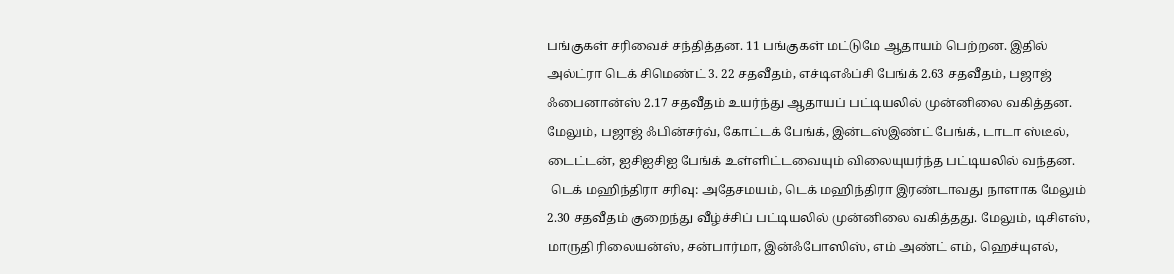பங்குகள் சரிவைச் சந்தித்தன. 11 பங்குகள் மட்டுமே ஆதாயம் பெற்றன. இதில் அல்ட்ரா டெக் சிமெண்ட் 3. 22 சதவீதம், எச்டிஎஃப்சி பேங்க் 2.63 சதவீதம், பஜாஜ் ஃபைனான்ஸ் 2.17 சதவீதம் உயர்ந்து ஆதாயப் பட்டியலில் முன்னிலை வகித்தன. மேலும், பஜாஜ் ஃபின்சர்வ், கோட்டக் பேங்க், இன்டஸ்இண்ட் பேங்க், டாடா ஸ்டீல், டைட்டன், ஐசிஐசிஐ பேங்க் உள்ளிட்டவையும் விலையுயர்ந்த பட்டியலில் வந்தன.
 டெக் மஹிந்திரா சரிவு: அதேசமயம், டெக் மஹிந்திரா இரண்டாவது நாளாக மேலும் 2.30 சதவீதம் குறைந்து வீழ்ச்சிப் பட்டியலில் முன்னிலை வகித்தது. மேலும், டிசிஎஸ், மாருதி ரிலையன்ஸ், சன்பார்மா, இன்ஃபோஸிஸ், எம் அண்ட் எம், ஹெச்யுஎல்,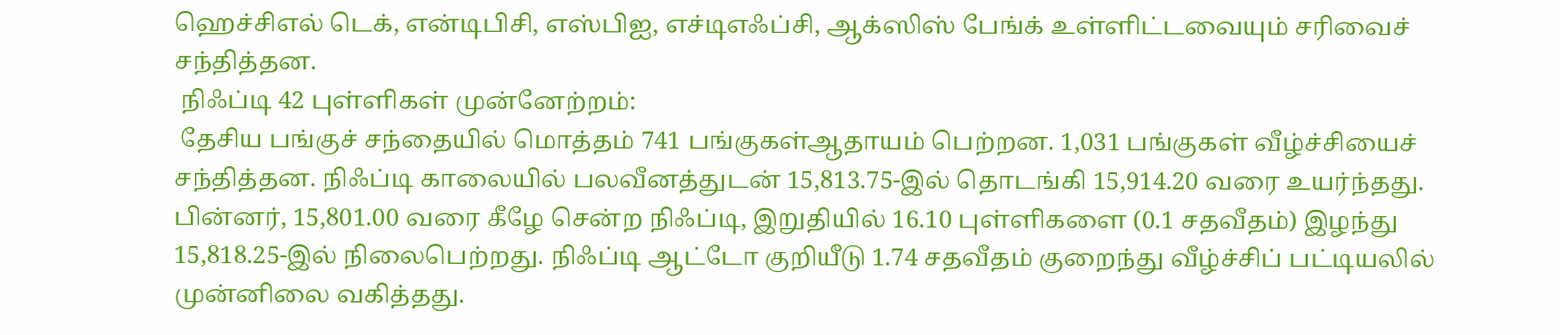ஹெச்சிஎல் டெக், என்டிபிசி, எஸ்பிஐ, எச்டிஎஃப்சி, ஆக்ஸிஸ் பேங்க் உள்ளிட்டவையும் சரிவைச் சந்தித்தன.
 நிஃப்டி 42 புள்ளிகள் முன்னேற்றம்:
 தேசிய பங்குச் சந்தையில் மொத்தம் 741 பங்குகள்ஆதாயம் பெற்றன. 1,031 பங்குகள் வீழ்ச்சியைச் சந்தித்தன. நிஃப்டி காலையில் பலவீனத்துடன் 15,813.75-இல் தொடங்கி 15,914.20 வரை உயர்ந்தது. பின்னர், 15,801.00 வரை கீழே சென்ற நிஃப்டி, இறுதியில் 16.10 புள்ளிகளை (0.1 சதவீதம்) இழந்து 15,818.25-இல் நிலைபெற்றது. நிஃப்டி ஆட்டோ குறியீடு 1.74 சதவீதம் குறைந்து வீழ்ச்சிப் பட்டியலில் முன்னிலை வகித்தது.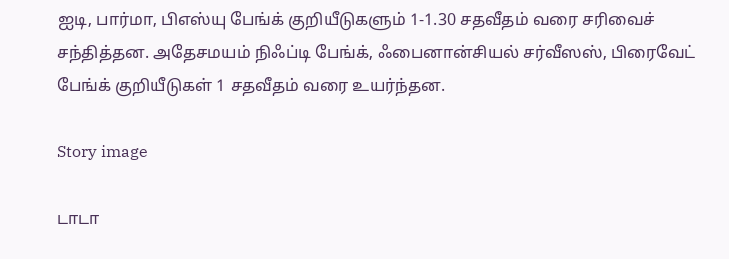ஐடி, பார்மா, பிஎஸ்யு பேங்க் குறியீடுகளும் 1-1.30 சதவீதம் வரை சரிவைச் சந்தித்தன. அதேசமயம் நிஃப்டி பேங்க், ஃபைனான்சியல் சர்வீஸஸ், பிரைவேட் பேங்க் குறியீடுகள் 1 சதவீதம் வரை உயர்ந்தன.

Story image

டாடா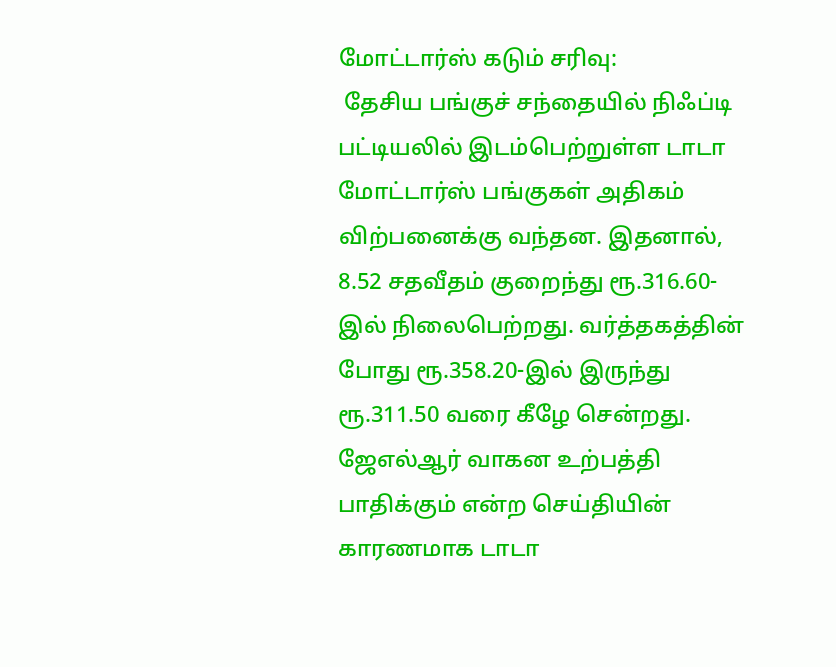மோட்டார்ஸ் கடும் சரிவு:
 தேசிய பங்குச் சந்தையில் நிஃப்டி பட்டியலில் இடம்பெற்றுள்ள டாடா மோட்டார்ஸ் பங்குகள் அதிகம் விற்பனைக்கு வந்தன. இதனால், 8.52 சதவீதம் குறைந்து ரூ.316.60-இல் நிலைபெற்றது. வர்த்தகத்தின் போது ரூ.358.20-இல் இருந்து ரூ.311.50 வரை கீழே சென்றது. ஜேஎல்ஆர் வாகன உற்பத்தி பாதிக்கும் என்ற செய்தியின் காரணமாக டாடா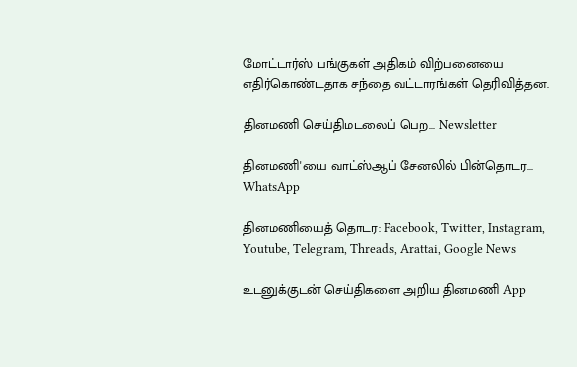மோட்டார்ஸ் பங்குகள் அதிகம் விற்பனையை எதிர்கொண்டதாக சந்தை வட்டாரங்கள் தெரிவித்தன.

தினமணி செய்திமடலைப் பெற... Newsletter

தினமணி'யை வாட்ஸ்ஆப் சேனலில் பின்தொடர... WhatsApp

தினமணியைத் தொடர: Facebook, Twitter, Instagram, Youtube, Telegram, Threads, Arattai, Google News

உடனுக்குடன் செய்திகளை அறிய தினமணி App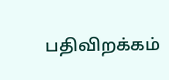பதிவிறக்கம்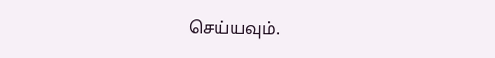செய்யவும்.